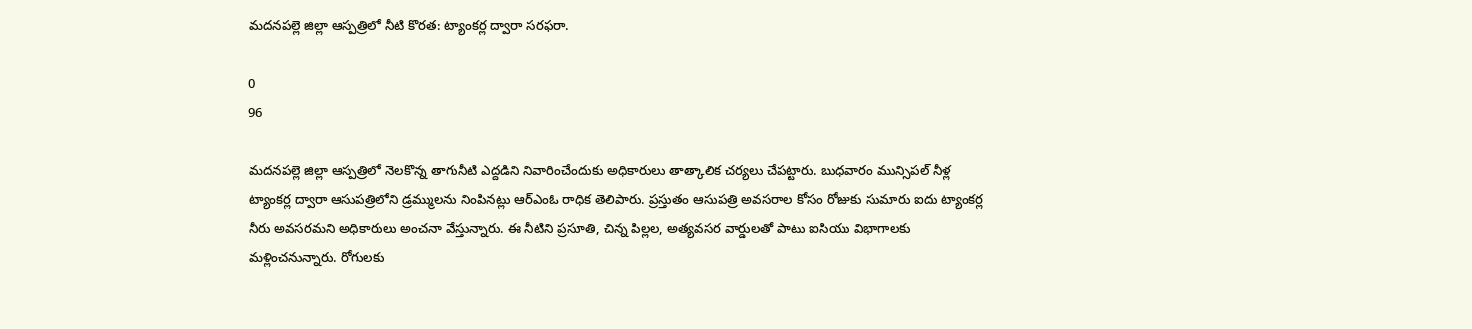మదనపల్లె జిల్లా ఆస్పత్రిలో నీటి కొరత: ట్యాంకర్ల ద్వారా సరఫరా.

0
96

మదనపల్లె జిల్లా ఆస్పత్రిలో నెలకొన్న తాగునీటి ఎద్దడిని నివారించేందుకు అధికారులు తాత్కాలిక చర్యలు చేపట్టారు. బుధవారం మున్సిపల్ నీళ్ల ట్యాంకర్ల ద్వారా ఆసుపత్రిలోని డ్రమ్ములను నింపినట్లు ఆర్‌ఎంఓ రాధిక తెలిపారు. ప్రస్తుతం ఆసుపత్రి అవసరాల కోసం రోజుకు సుమారు ఐదు ట్యాంకర్ల నీరు అవసరమని అధికారులు అంచనా వేస్తున్నారు. ఈ నీటిని ప్రసూతి, చిన్న పిల్లల, అత్యవసర వార్డులతో పాటు ఐసియు విభాగాలకు మళ్లించనున్నారు. రోగులకు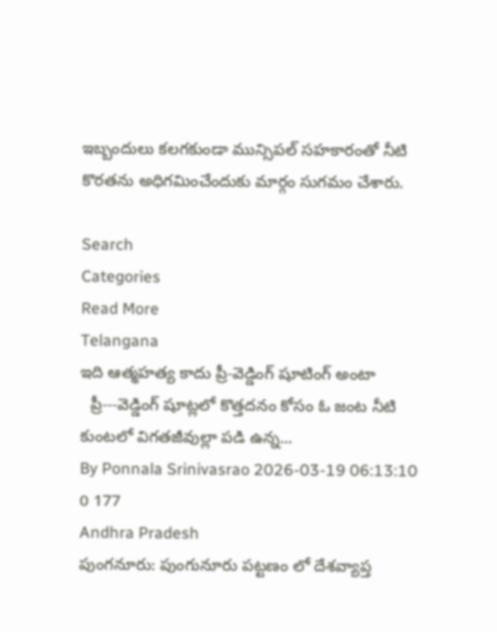ఇబ్బందులు కలగకుండా మున్సిపల్ సహకారంతో నీటి కొరతను అధిగమించేందుకు మార్గం సుగమం చేశారు.

Search
Categories
Read More
Telangana
ఇది ఆత్మహత్య కాదు ప్రీ-వెడ్డింగ్ షూటింగ్ అంటా
  ప్రీ---వెడ్డింగ్ షూట్లలో కొత్తదనం కోసం ఓ జంట నీటి కుంటలో విగతజీవుల్లా పడి ఉన్న...
By Ponnala Srinivasrao 2026-03-19 06:13:10 0 177
Andhra Pradesh
పుంగనూరు: పుంగునూరు పట్టణం లో దేశవ్యాప్త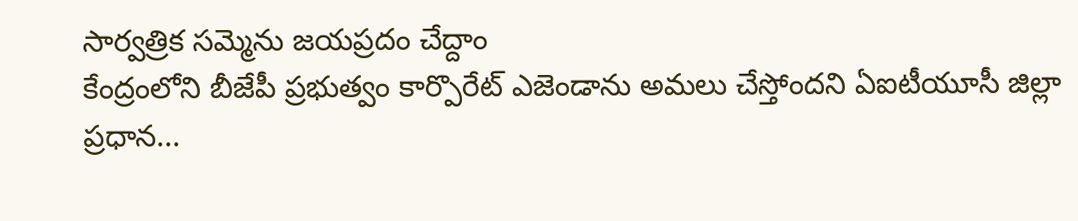సార్వత్రిక సమ్మెను జయప్రదం చేద్దాం
కేంద్రంలోని బీజేపీ ప్రభుత్వం కార్పొరేట్ ఎజెండాను అమలు చేస్తోందని ఏఐటీయూసీ జిల్లా ప్రధాన...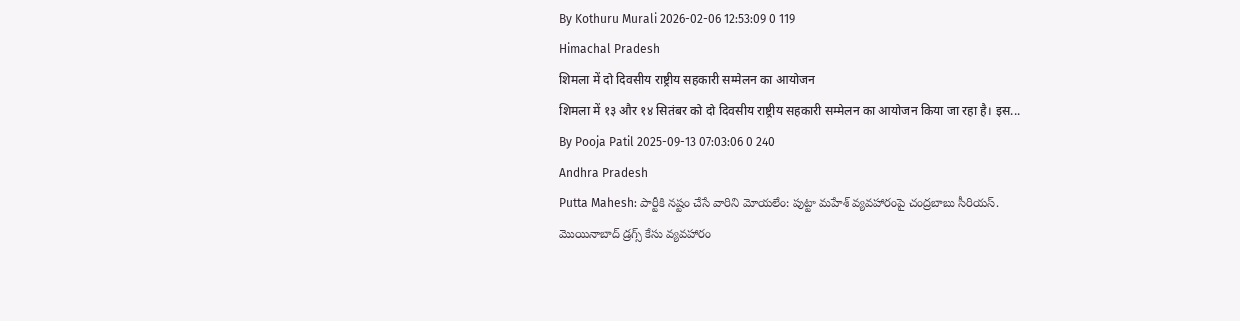By Kothuru Murali 2026-02-06 12:53:09 0 119
Himachal Pradesh
शिमला में दो दिवसीय राष्ट्रीय सहकारी सम्मेलन का आयोजन
शिमला में १३ और १४ सितंबर को दो दिवसीय राष्ट्रीय सहकारी सम्मेलन का आयोजन किया जा रहा है। इस...
By Pooja Patil 2025-09-13 07:03:06 0 240
Andhra Pradesh
Putta Mahesh: పార్టీకి నష్టం చేసే వారిని మోయలేం: పుట్టా మహేశ్ వ్యవహారంపై చంద్రబాబు సీరియస్.
మొయినాబాద్ డ్రగ్స్ కేసు వ్యవహారం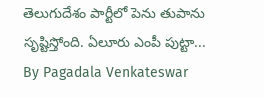తెలుగుదేశం పార్టీలో పెను తుపాను సృష్టిస్తోంది. ఏలూరు ఎంపీ పుట్టా...
By Pagadala Venkateswar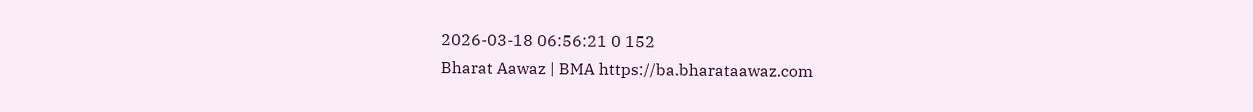2026-03-18 06:56:21 0 152
Bharat Aawaz | BMA https://ba.bharataawaz.com